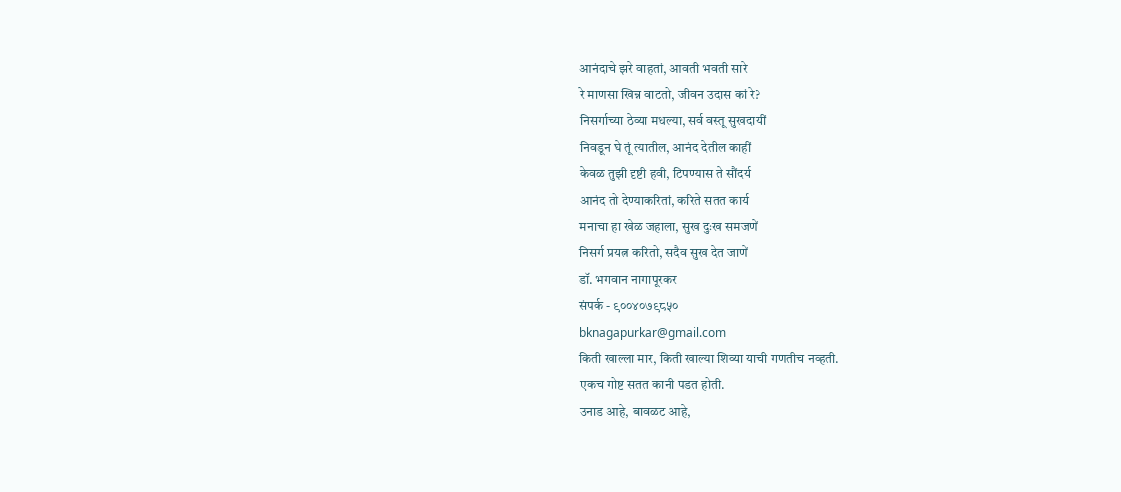आनंदाचे झरे वाहतां, आवती भवती सारे
रे माणसा खिन्न वाटतो, जीवन उदास कां रे?
निसर्गाच्या ठेव्या मधल्या, सर्व वस्तू सुखदायीं
निवडून घे तूं त्यातील, आनंद देतील काहीं
केवळ तुझी दृष्टी हवी, टिपण्यास ते सौंदर्य
आनंद तो देण्याकरितां, करिते सतत कार्य
मनाचा हा खेळ जहाला, सुख दुःख समजणें
निसर्ग प्रयत्न करितो, सदैव सुख देत जाणें
डॉ. भगवान नागापूरकर
संपर्क - ९००४०७९८५०
bknagapurkar@gmail.com
किती खाल्ला मार, किती खाल्या शिव्या याची गणतीच नव्हती.
एकच गोष्ट सतत कानी पडत होती.
उनाड आहे, बावळट आहे,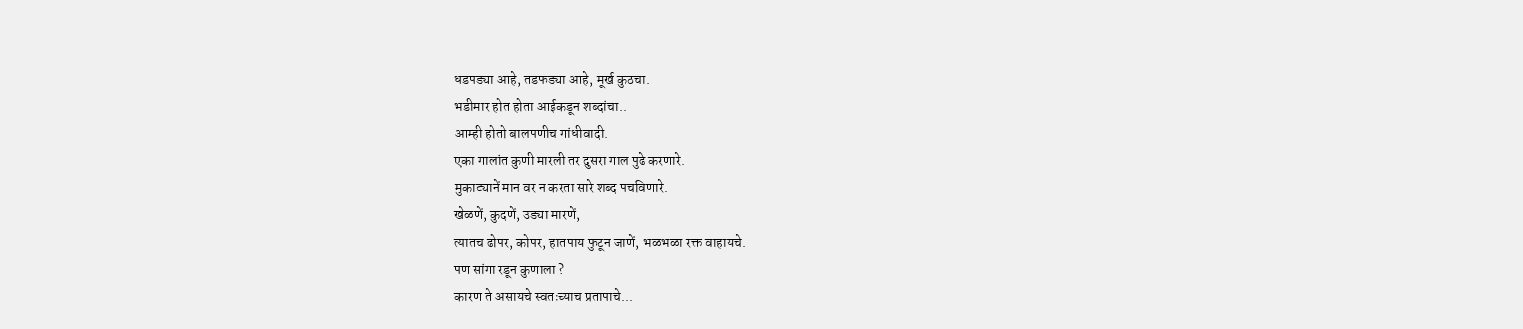धडपड्या आहे, तडफड्या आहे, मूर्ख कुठचा.
भडीमार होत होता आईकडून शब्दांचा..
आम्ही होतो बालपणीच गांधीवादी.
एका गालांत कुणी मारली तर दुसरा गाल पुढे करणारे.
मुकाट्यानें मान वर न करता सारे शब्द पचविणारे.
खेळणें, कुदणें, उड्या मारणें,
त्यातच ढोपर, कोपर, हातपाय फुटून जाणें, भळभळा रक्त वाहायचे.
पण सांगा रडून कुणाला ?
कारण ते असायचे स्वतःच्याच प्रतापाचे...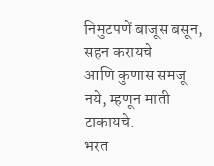निमुटपणें बाजूस बसून, सहन करायचे
आणि कुणास समजू नये, म्हणून माती टाकायचे.
भरत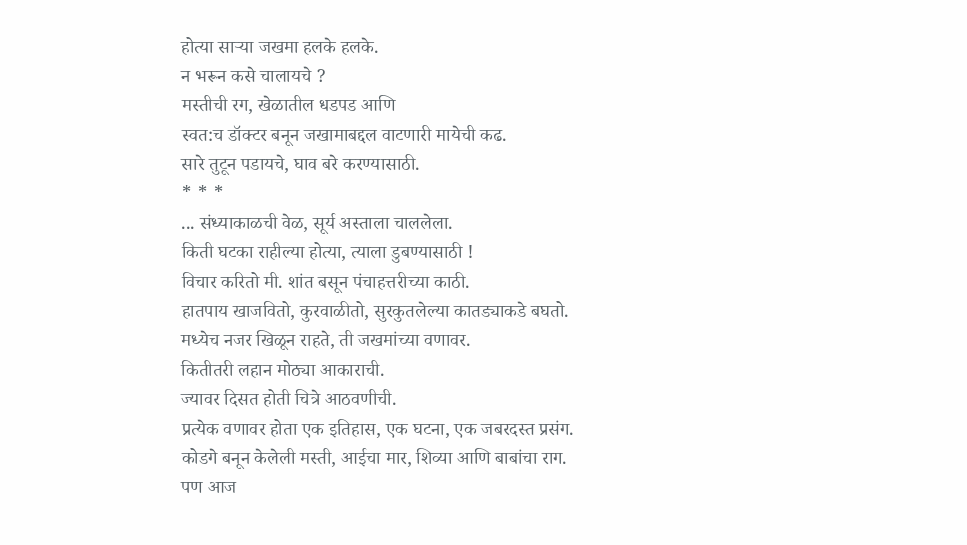होत्या साऱ्या जखमा हलके हलके.
न भरून कसे चालायचे ?
मस्तीची रग, खेळातील धडपड आणि
स्वत:च डॉक्टर बनून जखामाबद्दल वाटणारी मायेची कढ.
सारे तुटून पडायचे, घाव बरे करण्यासाठी.
* * *
... संध्याकाळची वेळ, सूर्य अस्ताला चाललेला.
किती घटका राहील्या होत्या, त्याला डुबण्यासाठी !
विचार करितो मी. शांत बसून पंचाहत्तरीच्या काठी.
हातपाय खाजवितो, कुरवाळीतो, सुरकुतलेल्या कातड्याकडे बघतो.
मध्येच नजर खिळून राहते, ती जखमांच्या वणावर.
कितीतरी लहान मोठ्या आकाराची.
ज्यावर दिसत होती चित्रे आठवणीची.
प्रत्येक वणावर होता एक इतिहास, एक घटना, एक जबरदस्त प्रसंग.
कोडगे बनून केलेली मस्ती, आईचा मार, शिव्या आणि बाबांचा राग.
पण आज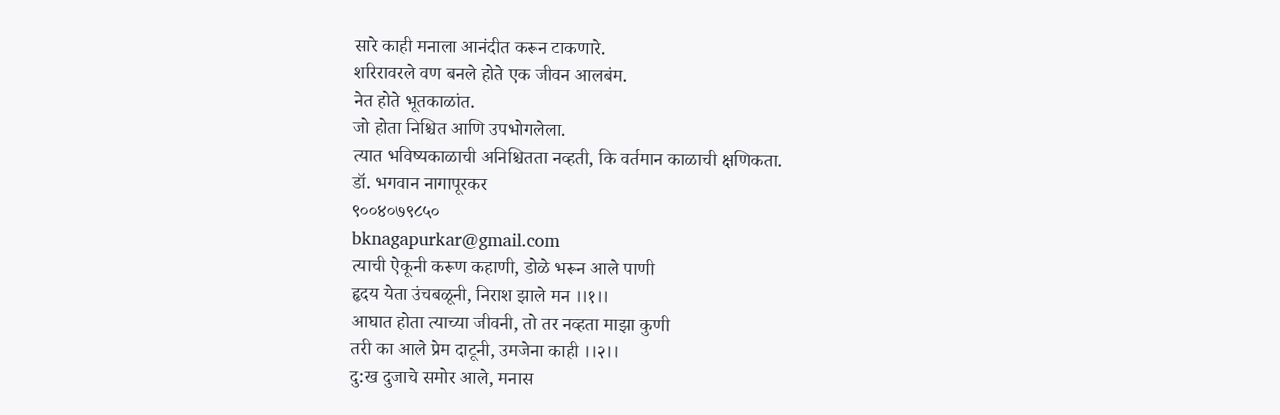सारे काही मनाला आनंदीत करून टाकणारे.
शरिरावरले वण बनले होते एक जीवन आलबंम.
नेत होते भूतकाळांत.
जो होता निश्चित आणि उपभोगलेला.
त्यात भविष्यकाळाची अनिश्चितता नव्हती, कि वर्तमान काळाची क्षणिकता.
डॉ. भगवान नागापूरकर
९००४०७९८५०
bknagapurkar@gmail.com
त्याची ऐकूनी करूण कहाणी, डोळे भरून आले पाणी
हृदय येता उंचबळूनी, निराश झाले मन ।।१।।
आघात होता त्याच्या जीवनी, तो तर नव्हता माझा कुणी
तरी का आले प्रेम दाटूनी, उमजेना काही ।।२।।
दु:ख दुजाचे समोर आले, मनास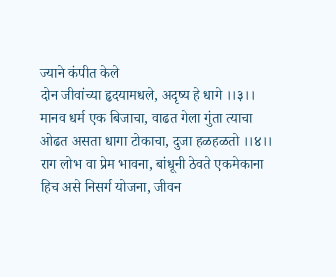ज्याने कंपीत केले
दोन जीवांच्या हृदयामधले, अदृष्य हे धागे ।।३।।
मानव धर्म एक बिजाचा, वाढत गेला गुंता त्याचा
ओढत असता धागा टोकाचा, दुजा हळहळतो ।।४।।
राग लोभ वा प्रेम भावना, बांधूनी ठेवते एकमेकाना
हिच असे निसर्ग योजना, जीवन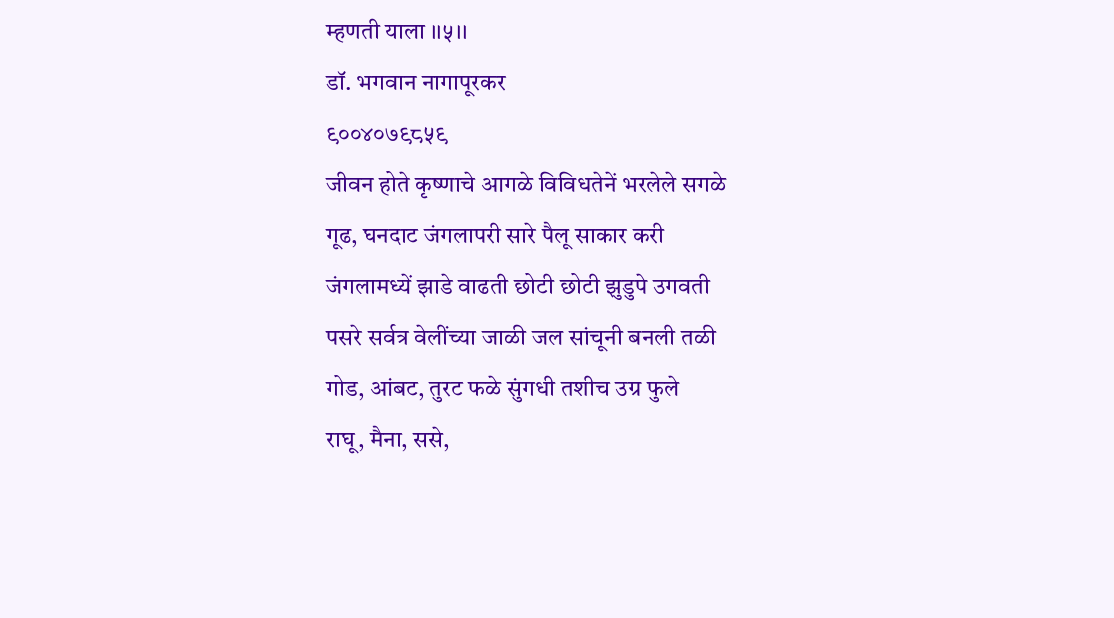म्हणती याला ।।५।।
डॉ. भगवान नागापूरकर
९००४०७९८५९
जीवन होते कृष्णाचे आगळे विविधतेनें भरलेले सगळे
गूढ, घनदाट जंगलापरी सारे पैलू साकार करी
जंगलामध्यें झाडे वाढती छोटी छोटी झुडुपे उगवती
पसरे सर्वत्र वेलींच्या जाळी जल सांचूनी बनली तळी
गोड, आंबट, तुरट फळे सुंगधी तशीच उग्र फुले
राघू, मैना, ससे,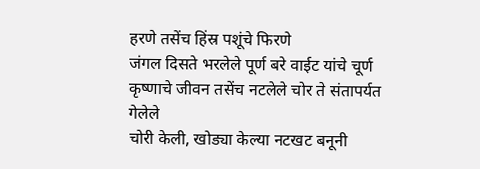हरणे तसेंच हिंस्र पशूंचे फिरणे
जंगल दिसते भरलेले पूर्ण बरे वाईट यांचे चूर्ण
कृष्णाचे जीवन तसेंच नटलेले चोर ते संतापर्यत गेलेले
चोरी केली, खोड्या केल्या नटखट बनूनी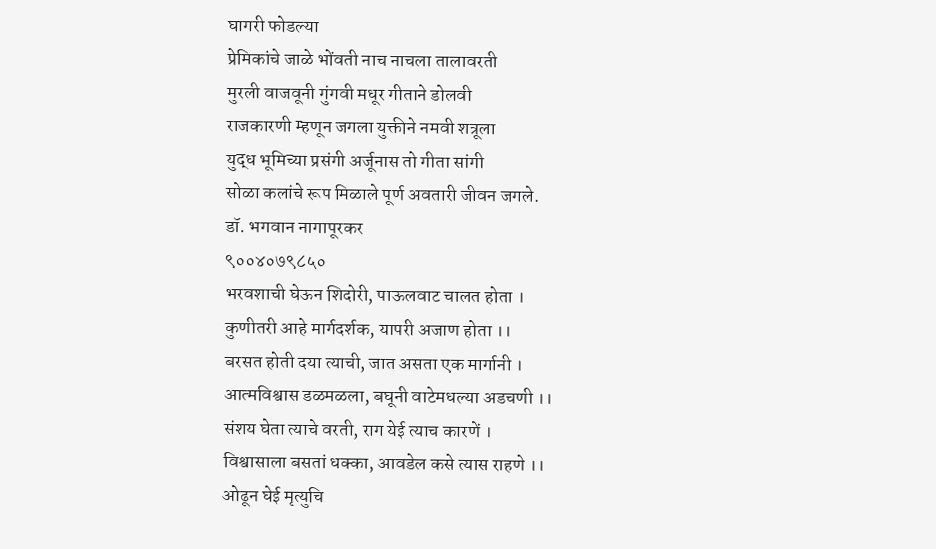घागरी फोडल्या
प्रेमिकांचे जाळे भोंवती नाच नाचला तालावरती
मुरली वाजवूनी गुंगवी मधूर गीताने डोलवी
राजकारणी म्हणून जगला युक्तीने नमवी शत्रूला
युद्ध भूमिच्या प्रसंगी अर्जूनास तो गीता सांगी
सोळा कलांचे रूप मिळाले पूर्ण अवतारी जीवन जगले.
डॉ. भगवान नागापूरकर
९००४०७९८५०
भरवशाची घेऊन शिदोरी, पाऊलवाट चालत होता ।
कुणीतरी आहे मार्गदर्शक, यापरी अजाण होता ।।
बरसत होती दया त्याची, जात असता एक मार्गानी ।
आत्मविश्वास डळमळला, बघूनी वाटेमधल्या अडचणी ।।
संशय घेता त्याचे वरती, राग येई त्याच कारणें ।
विश्वासाला बसतां धक्का, आवडेल कसे त्यास राहणे ।।
ओढून घेई मृत्युचि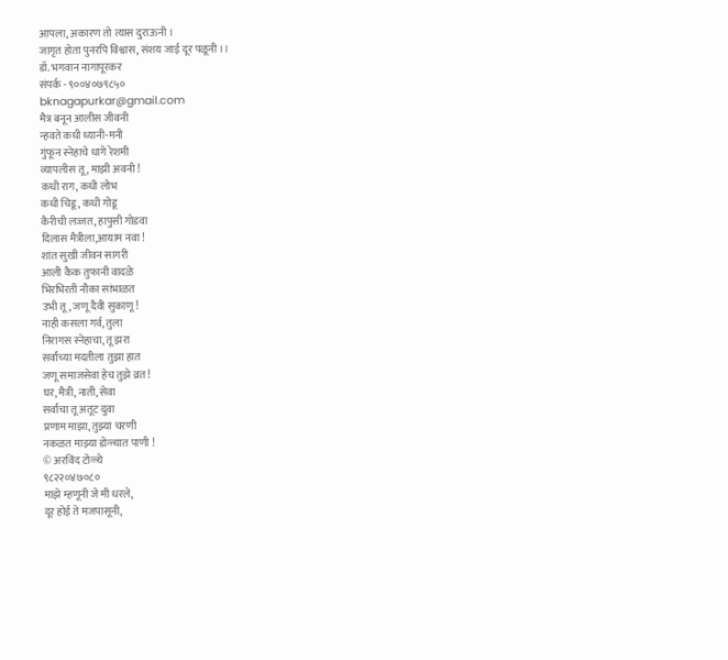आपला, अकारण तो त्यास दुराऊनी ।
जागृत होता पुनरपि विश्वास, संशय जाई दूर पळूनी ।।
डॉ. भगवान नागापूरकर
संपर्क - ९००४०७९८५०
bknagapurkar@gmail.com
मैत्र बनून आलीस जीवनी
न्हवते कधी ध्यानी-मनी
गुंफून स्नेहाचे धागे रेशमी
व्यापलीस तू , माझी अवनी !
कधी राग, कधी लोभ
कधी चिडू, कधी गोडू
कैरीची लज्जत, हापुसी गोडवा
दिलास मैत्रीला,आयाम नवा !
शांत सुखी जीवन सागरी
आली कैक तुफानी वादळे
भिरभिरती नौका सांभाळत
उभी तू, जणू दैवी सुकाणू !
नाही कसला गर्व, तुला
निरागस स्नेहाचा, तू झरा
सर्वांच्या मदतीला तुझा हात
जणू समाजसेवा हेच तुझे व्रत !
घर, मैत्री, नाती, सेवा
सर्वांचा तू अतूट दुवा
प्रणाम माझा, तुझ्या चरणी
नकळत माझ्या डोळ्यात पाणी !
© अरविंद टोळ्ये
९८२२०४७०८०
माझे म्हणूनी जे मी धरले,
दूर होई ते मजपासूनी,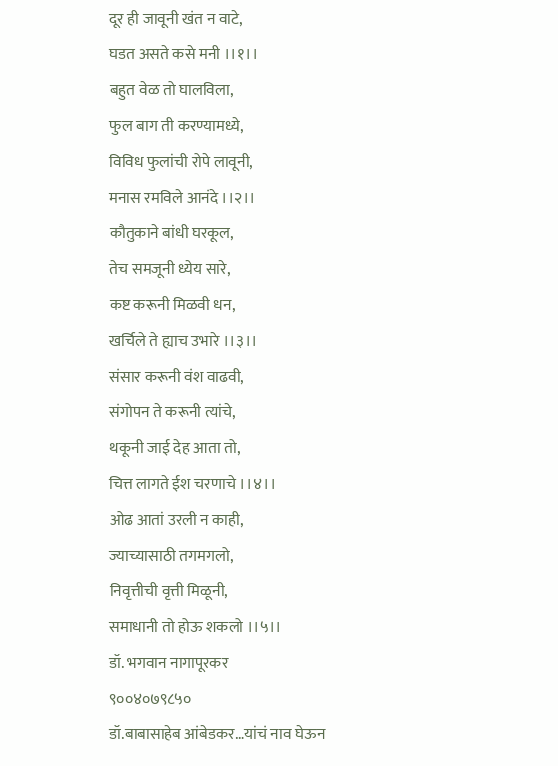दूर ही जावूनी खंत न वाटे,
घडत असते कसे मनी ।।१।।
बहुत वेळ तो घालविला,
फुल बाग ती करण्यामध्ये,
विविध फुलांची रोपे लावूनी,
मनास रमविले आनंदे ।।२।।
कौतुकाने बांधी घरकूल,
तेच समजूनी ध्येय सारे,
कष्ट करूनी मिळवी धन,
खर्चिले ते ह्याच उभारे ।।३।।
संसार करूनी वंश वाढवी,
संगोपन ते करूनी त्यांचे,
थकूनी जाई देह आता तो,
चित्त लागते ईश चरणाचे ।।४।।
ओढ आतां उरली न काही,
ज्याच्यासाठी तगमगलो,
निवृत्तीची वृत्ती मिळूनी,
समाधानी तो होऊ शकलो ।।५।।
डॉ. भगवान नागापूरकर
९००४०७९८५०
डॉ.बाबासाहेब आंबेडकर…यांचं नाव घेऊन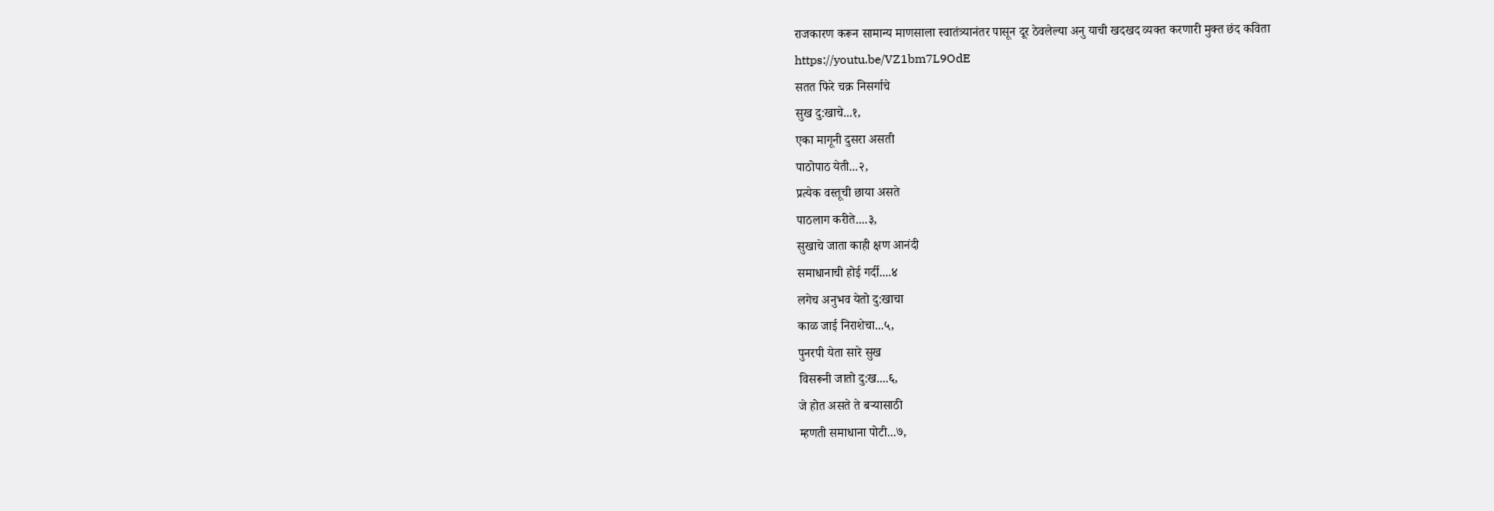राजकारण करून सामान्य माणसाला स्वातंत्र्यानंतर पासून दूर ठेवलेल्या अनु याची खदखद व्यक्त करणारी मुक्त छंद कविता
https://youtu.be/VZ1bm7L9OdE
सतत फिरे चक्र निसर्गाचे
सुख दु:खाचे...१,
एका मागूनी दुसरा असती
पाठोपाठ येती...२,
प्रत्येक वस्तूची छाया असते
पाठलाग करीते....३,
सुखाचे जाता काही क्षण आनंदी
समाधानाची होई गर्दी....४
लगेच अनुभव येतो दु:खाचा
काळ जाई निराशेचा...५,
पुनरपी येता सारे सुख
विसरूनी जातो दु:ख....६,
जे होत असते ते बऱ्यासाठी
म्हणती समाधाना पोटी...७,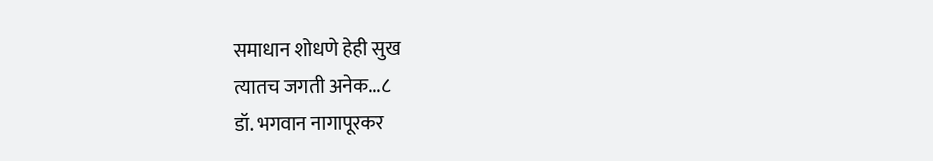समाधान शोधणे हेही सुख
त्यातच जगती अनेक...८
डॉ. भगवान नागापूरकर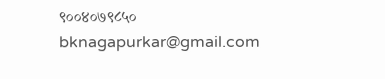९००४०७९८५०
bknagapurkar@gmail.com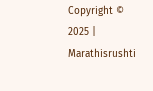Copyright © 2025 | Marathisrushti